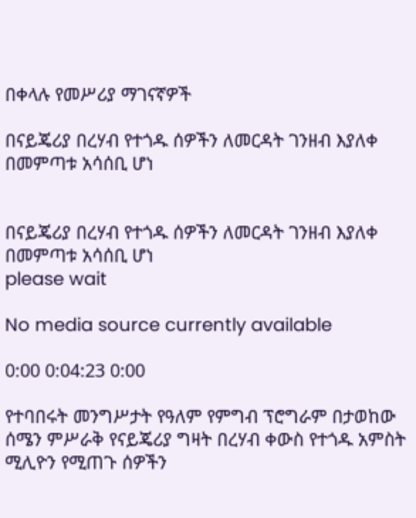በቀላሉ የመሥሪያ ማገናኛዎች

በናይጄሪያ በረሃብ የተጎዱ ሰዎችን ለመርዳት ገንዘብ እያለቀ በመምጣቱ አሳሰቢ ሆነ


በናይጄሪያ በረሃብ የተጎዱ ሰዎችን ለመርዳት ገንዘብ እያለቀ በመምጣቱ አሳሰቢ ሆነ
please wait

No media source currently available

0:00 0:04:23 0:00

የተባበሩት መንግሥታት የዓለም የምግብ ፕሮግራም በታወከው ሰሜን ምሥራቅ የናይጄሪያ ግዛት በረሃብ ቀውስ የተጎዱ አምስት ሚሊዮን የሚጠጉ ሰዎችን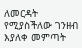ለመርዳት የሚያስችለው ገንዘብ እያለቀ መምጣት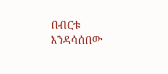በብርቱ እንዳሳሰበው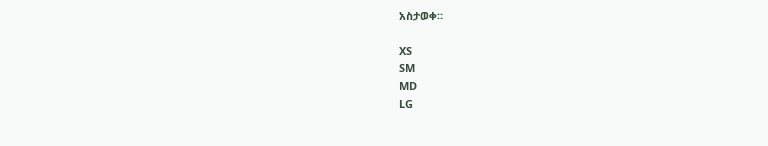አስታወቀ።

XS
SM
MD
LG